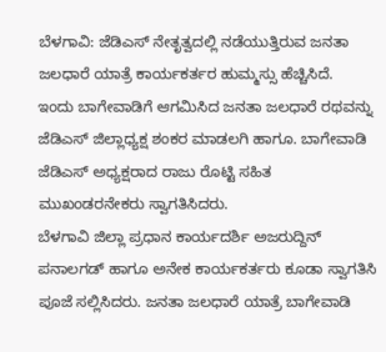ಬೆಳಗಾವಿ: ಜೆಡಿಎಸ್ ನೇತೃತ್ವದಲ್ಲಿ ನಡೆಯುತ್ತಿರುವ ಜನತಾ ಜಲಧಾರೆ ಯಾತ್ರೆ ಕಾರ್ಯಕರ್ತರ ಹುಮ್ಮಸ್ಸು ಹೆಚ್ಚಿಸಿದೆ.
ಇಂದು ಬಾಗೇವಾಡಿಗೆ ಆಗಮಿಸಿದ ಜನತಾ ಜಲಧಾರೆ ರಥವನ್ನು ಜೆಡಿಎಸ್ ಜಿಲ್ಲಾಧ್ಯಕ್ಷ ಶಂಕರ ಮಾಡಲಗಿ ಹಾಗೂ. ಬಾಗೇವಾಡಿ ಜೆಡಿಎಸ್ ಅಧ್ಯಕ್ಷರಾದ ರಾಜು ರೊಟ್ಟಿ ಸಹಿತ ಮುಖಂಡರನೇಕರು ಸ್ವಾಗತಿಸಿದರು.
ಬೆಳಗಾವಿ ಜಿಲ್ಲಾ ಪ್ರಧಾನ ಕಾರ್ಯದರ್ಶಿ ಅಜರುದ್ದಿನ್ ಪನಾಲಗಡ್ ಹಾಗೂ ಅನೇಕ ಕಾರ್ಯಕರ್ತರು ಕೂಡಾ ಸ್ವಾಗತಿಸಿ ಪೂಜೆ ಸಲ್ಲಿಸಿದರು. ಜನತಾ ಜಲಧಾರೆ ಯಾತ್ರೆ ಬಾಗೇವಾಡಿ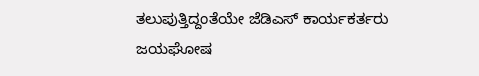ತಲುಪುತ್ತಿದ್ದಂತೆಯೇ ಜೆಡಿಎಸ್ ಕಾರ್ಯಕರ್ತರು ಜಯಘೋಷ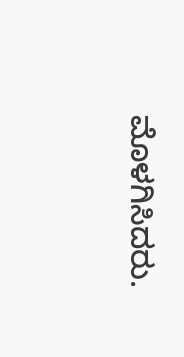ಮೊಳಗಿಸಿದರು.